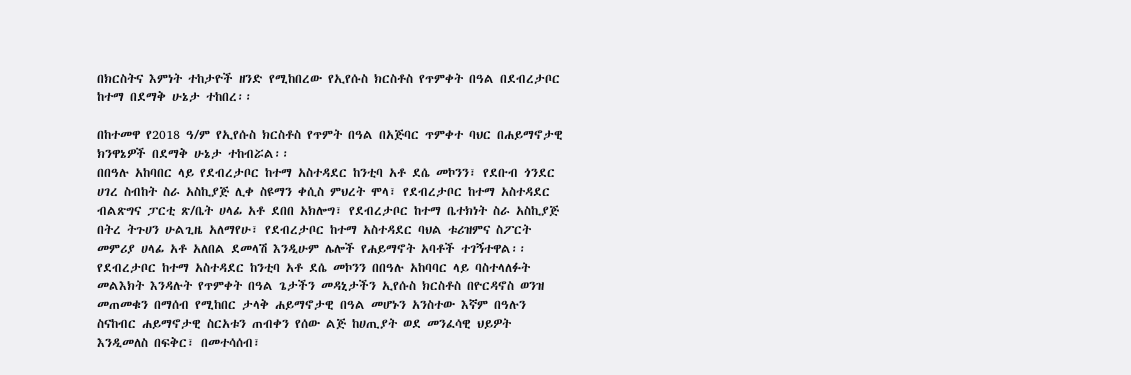በክርስትና እምነት ተከታዮች ዘንድ የሚከበረው የኢየሱስ ክርስቶስ የጥምቀት በዓል በደብረታቦር ከተማ በደማቅ ሁኔታ ተከበረ፡፡

በከተመዋ የ2018 ዓ/ም የኢየሱስ ክርስቶስ የጥምት በዓል በአጅባር ጥምቀተ ባህር በሐይማኖታዊ ክንዋኔዎች በደማቅ ሁኔታ ተከብሯል፡፡
በበዓሉ አከባበር ላይ የደብረታቦር ከተማ አስተዳደር ከንቲባ አቶ ደሴ መኮንን፣ የደቡብ ጎንደር ሀገረ ስብከት ስራ አስኪያጅ ሊቀ ስዩማን ቀሲስ ምህረት ሞላ፣ የደብረታቦር ከተማ አስተዳደር ብልጽግና ፓርቲ ጽ/ቤት ሀላፊ አቶ ደበበ አክሎግ፣ የደብረታቦር ከተማ ቤተክነት ስራ አስኪያጅ በትረ ትጉሀን ሁልጊዜ አለማየሁ፣ የደብረታቦር ከተማ አስተዳደር ባህል ቱሪዝምና ስፖርት መምሪያ ሀላፊ አቶ አለበል ደመላሽ እንዲሁም ሌሎች የሐይማኖት አባቶች ተገኝተዋል፡፡
የደብረታቦር ከተማ አስተዳደር ከንቲባ አቶ ደሴ መኮንን በበዓሉ አከባባር ላይ ባስተላለፉት መልእክት እንዳሉት የጥምቀት በዓል ጌታችን መዳኒታችን ኢየሱስ ክርስቶስ በዮርዳኖስ ወንዝ መጠመቁን በማሰብ የሚከበር ታላቅ ሐይማኖታዊ በዓል መሆኑን አንስተው እኛም በዓሉን ስናከብር ሐይማኖታዊ ስርአቱን ጠብቀን የሰው ልጅ ከሀጢያት ወደ መንፈሳዊ ህይዎት እንዲመለስ በፍቅር፣ በመተሳሰብ፣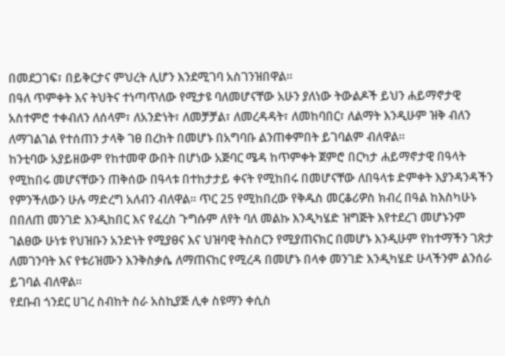በመደጋገፍ፣ በይቅርታና ምህረት ሊሆን እንደሚገባ አስገንዝበዋል፡፡
በዓለ ጥምቀት እና ትህትና ተነጣጥለው የሚታዩ ባለመሆናቸው አሁን ያለነው ትውልዶች ይህን ሐይማኖታዊ አስተምሮ ተቀብለን ለሰላም፣ ለአንድነት፣ ለመቻቻል፣ ለመረዳዳት፣ ለመከባበር፣ ለልማት እንዲሁም ዝቅ ብለን ለማገልገል የተሰጠን ታላቅ ገፀ በረከት በመሆኑ በአግባቡ ልንጠቀምበት ይገባልም ብለዋል፡፡
ከንቲባው አያይዘውም የከተመዋ ውበት በሆነው አጅባር ሜዳ ከጥምቀት ጀምሮ በርካታ ሐይማኖታዊ በዓላት የሚከበሩ መሆናቸውን ጠቅሰው በዓላቱ በተከታታይ ቀናት የሚከበሩ በመሆናቸው ለበዓላቱ ድምቀት እያንዳንዳችን የምንችለውን ሁሉ ማድረግ አለብን ብለዋል፡፡ ጥር 25 የሚከበረው የቅዱስ መርቆሪዎስ ክብረ በዓል ከእስካሁኑ በበለጠ መንገድ እንዲከበር እና የፈረስ ጉግሱም ለየት ባለ መልኩ እንዲካሄድ ዝግጅት እየተደረገ መሆኑንም ገልፀው ሁነቱ የህዝቡን አንድነት የሚያፀና እና ህዝባዊ ትስስርን የሚያጠናክር በመሆኑ እንዲሁም የከተማችን ገጽታ ለመገንባት እና የቱሪዝሙን እንቅስቃሴ ለማጠናከር የሚረዳ በመሆኑ በላቀ መንገድ እንዲካሄድ ሁላችንም ልንሰራ ይገባል ብለዋል፡፡
የደቡብ ጎንደር ሀገረ ስብከት ስራ አስኪያጅ ሊቀ ስዩማን ቀሲስ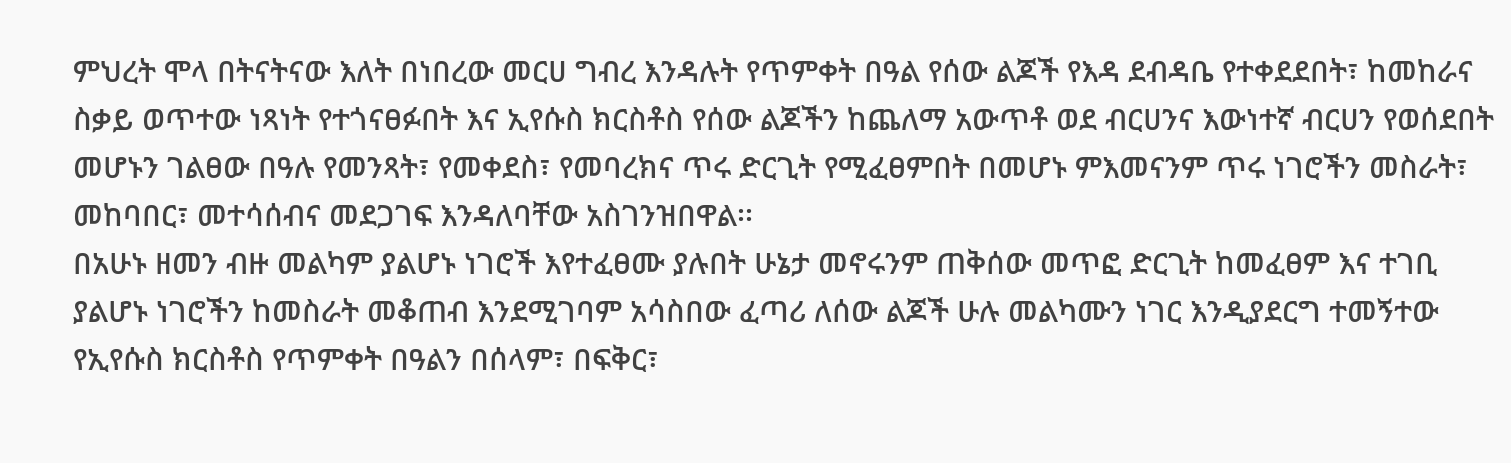ምህረት ሞላ በትናትናው እለት በነበረው መርሀ ግብረ እንዳሉት የጥምቀት በዓል የሰው ልጆች የእዳ ደብዳቤ የተቀደደበት፣ ከመከራና ስቃይ ወጥተው ነጻነት የተጎናፀፉበት እና ኢየሱስ ክርስቶስ የሰው ልጆችን ከጨለማ አውጥቶ ወደ ብርሀንና እውነተኛ ብርሀን የወሰደበት መሆኑን ገልፀው በዓሉ የመንጻት፣ የመቀደስ፣ የመባረክና ጥሩ ድርጊት የሚፈፀምበት በመሆኑ ምእመናንም ጥሩ ነገሮችን መስራት፣ መከባበር፣ መተሳሰብና መደጋገፍ እንዳለባቸው አስገንዝበዋል፡፡
በአሁኑ ዘመን ብዙ መልካም ያልሆኑ ነገሮች እየተፈፀሙ ያሉበት ሁኔታ መኖሩንም ጠቅሰው መጥፎ ድርጊት ከመፈፀም እና ተገቢ ያልሆኑ ነገሮችን ከመስራት መቆጠብ እንደሚገባም አሳስበው ፈጣሪ ለሰው ልጆች ሁሉ መልካሙን ነገር እንዲያደርግ ተመኝተው የኢየሱስ ክርስቶስ የጥምቀት በዓልን በሰላም፣ በፍቅር፣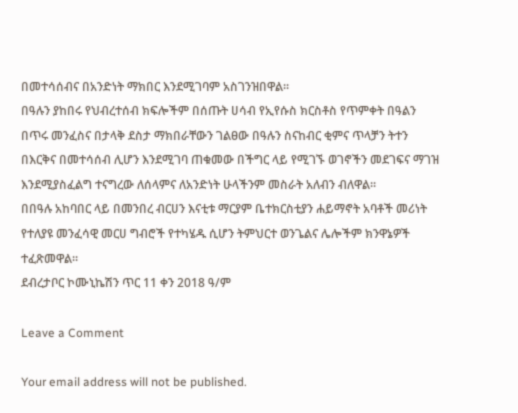በመተሳሰብና በአንድነት ማክበር እንደሚገባም አስገንዝበዋል፡፡
በዓሉን ያከበሩ የህብረተሰብ ክፍሎችም በሰጡት ሀሳብ የኢየሱስ ክርስቶስ የጥምቀት በዓልን በጥሩ መንፈስና በታላቅ ደስታ ማክበራቸውን ገልፀው በዓሉን ስናከብር ቂምና ጥላቻን ትተን በእርቅና በመተሳሰብ ሊሆን እንደሚገባ ጠቁመው በችግር ላይ የሚገኙ ወገኖችን መደገፍና ማገዝ እንደሚያስፈልግ ተናግረው ለሰላምና ለአንድነት ሁላችንም መስራት አለብን ብለዋል፡፡
በበዓሉ አከባበር ላይ በመንበረ ብርሀን እናቲቱ ማርያም ቤተክርስቲያን ሐይማኖት አባቶች መሪነት የተለያዩ መንፈሳዊ መርሀ ግብሮች የተካሄዱ ሲሆን ትምህርተ ወንጌልና ሌሎችም ክንዋኔዎች ተፈጽመዋል፡፡
ደብረታቦር ኮሙኒኬሽን ጥር 11 ቀን 2018 ዓ/ም

Leave a Comment

Your email address will not be published.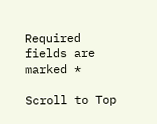Required fields are marked *

Scroll to Top